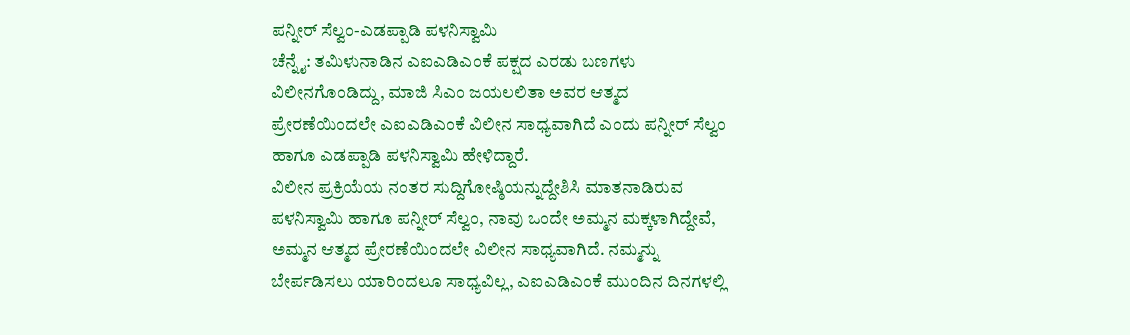ಪನ್ನೀರ್ ಸೆಲ್ವಂ-ಎಡಪ್ಪಾಡಿ ಪಳನಿಸ್ವಾಮಿ
ಚೆನ್ನೈ: ತಮಿಳುನಾಡಿನ ಎಐಎಡಿಎಂಕೆ ಪಕ್ಷದ ಎರಡು ಬಣಗಳು ವಿಲೀನಗೊಂಡಿದ್ದು, ಮಾಜಿ ಸಿಎಂ ಜಯಲಲಿತಾ ಅವರ ಆತ್ಮದ ಪ್ರೇರಣೆಯಿಂದಲೇ ಎಐಎಡಿಎಂಕೆ ವಿಲೀನ ಸಾಧ್ಯವಾಗಿದೆ ಎಂದು ಪನ್ನೀರ್ ಸೆಲ್ವಂ ಹಾಗೂ ಎಡಪ್ಪಾಡಿ ಪಳನಿಸ್ವಾಮಿ ಹೇಳಿದ್ದಾರೆ.
ವಿಲೀನ ಪ್ರಕ್ರಿಯೆಯ ನಂತರ ಸುದ್ದಿಗೋಷ್ಠಿಯನ್ನುದ್ದೇಶಿಸಿ ಮಾತನಾಡಿರುವ ಪಳನಿಸ್ವಾಮಿ ಹಾಗೂ ಪನ್ನೀರ್ ಸೆಲ್ವಂ, ನಾವು ಒಂದೇ ಅಮ್ಮನ ಮಕ್ಕಳಾಗಿದ್ದೇವೆ, ಅಮ್ಮನ ಆತ್ಮದ ಪ್ರೇರಣೆಯಿಂದಲೇ ವಿಲೀನ ಸಾಧ್ಯವಾಗಿದೆ. ನಮ್ಮನ್ನು ಬೇರ್ಪಡಿಸಲು ಯಾರಿಂದಲೂ ಸಾಧ್ಯವಿಲ್ಲ, ಎಐಎಡಿಎಂಕೆ ಮುಂದಿನ ದಿನಗಳಲ್ಲಿ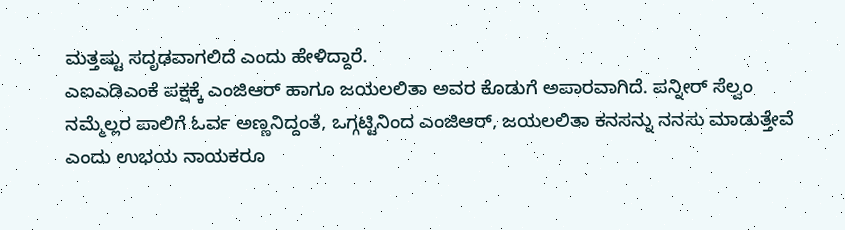ಮತ್ತಷ್ಟು ಸದೃಢವಾಗಲಿದೆ ಎಂದು ಹೇಳಿದ್ದಾರೆ.
ಎಐಎಡಿಎಂಕೆ ಪಕ್ಷಕ್ಕೆ ಎಂಜಿಆರ್ ಹಾಗೂ ಜಯಲಲಿತಾ ಅವರ ಕೊಡುಗೆ ಅಪಾರವಾಗಿದೆ. ಪನ್ನೀರ್ ಸೆಲ್ವಂ ನಮ್ಮೆಲ್ಲರ ಪಾಲಿಗೆ ಓರ್ವ ಅಣ್ಣನಿದ್ದಂತೆ, ಒಗ್ಗಟ್ಟಿನಿಂದ ಎಂಜಿಆರ್, ಜಯಲಲಿತಾ ಕನಸನ್ನು ನನಸು ಮಾಡುತ್ತೇವೆ ಎಂದು ಉಭಯ ನಾಯಕರೂ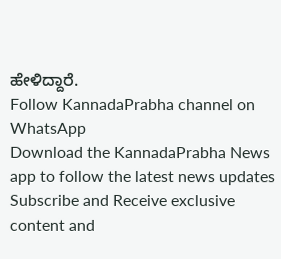ಹೇಳಿದ್ದಾರೆ.
Follow KannadaPrabha channel on WhatsApp
Download the KannadaPrabha News app to follow the latest news updates
Subscribe and Receive exclusive content and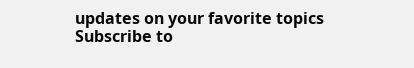updates on your favorite topics
Subscribe to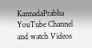KannadaPrabha YouTube Channel and watch Videos